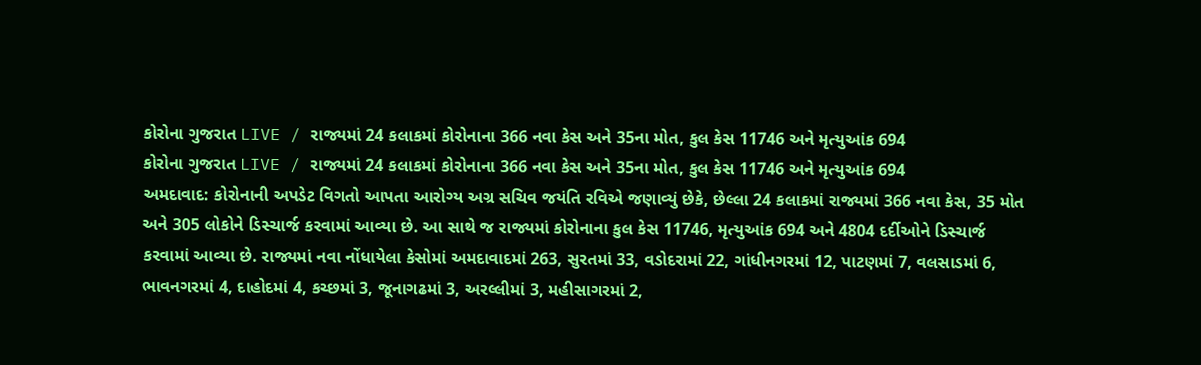કોરોના ગુજરાત LIVE / રાજ્યમાં 24 કલાકમાં કોરોનાના 366 નવા કેસ અને 35ના મોત, કુલ કેસ 11746 અને મૃત્યુઆંક 694
કોરોના ગુજરાત LIVE / રાજ્યમાં 24 કલાકમાં કોરોનાના 366 નવા કેસ અને 35ના મોત, કુલ કેસ 11746 અને મૃત્યુઆંક 694
અમદાવાદ: કોરોનાની અપડેટ વિગતો આપતા આરોગ્ય અગ્ર સચિવ જયંતિ રવિએ જણાવ્યું છેકે, છેલ્લા 24 કલાકમાં રાજ્યમાં 366 નવા કેસ, 35 મોત અને 305 લોકોને ડિસ્ચાર્જ કરવામાં આવ્યા છે. આ સાથે જ રાજ્યમાં કોરોનાના કુલ કેસ 11746, મૃત્યુઆંક 694 અને 4804 દર્દીઓને ડિસ્ચાર્જ કરવામાં આવ્યા છે. રાજ્યમાં નવા નોંધાયેલા કેસોમાં અમદાવાદમાં 263, સુરતમાં 33, વડોદરામાં 22, ગાંધીનગરમાં 12, પાટણમાં 7, વલસાડમાં 6, ભાવનગરમાં 4, દાહોદમાં 4, કચ્છમાં 3, જૂનાગઢમાં 3, અરલ્લીમાં 3, મહીસાગરમાં 2,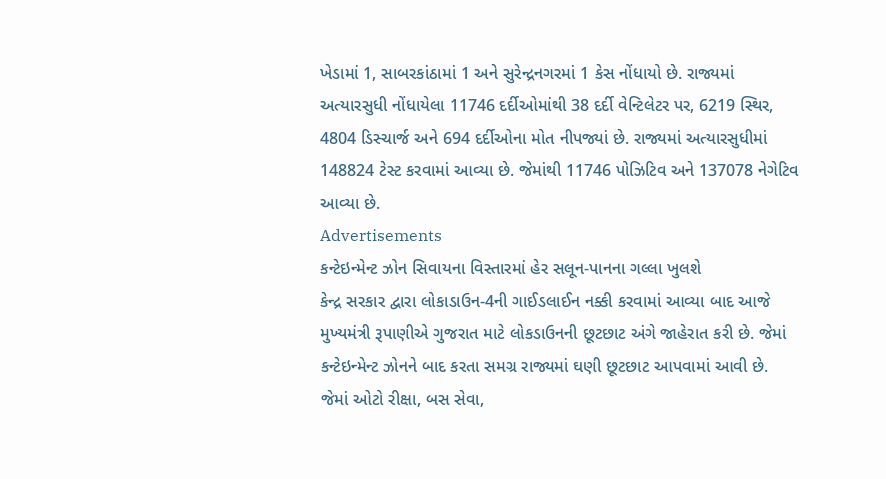ખેડામાં 1, સાબરકાંઠામાં 1 અને સુરેન્દ્રનગરમાં 1 કેસ નોંધાયો છે. રાજ્યમાં અત્યારસુધી નોંધાયેલા 11746 દર્દીઓમાંથી 38 દર્દી વેન્ટિલેટર પર, 6219 સ્થિર, 4804 ડિસ્ચાર્જ અને 694 દર્દીઓના મોત નીપજ્યાં છે. રાજ્યમાં અત્યારસુધીમાં 148824 ટેસ્ટ કરવામાં આવ્યા છે. જેમાંથી 11746 પોઝિટિવ અને 137078 નેગેટિવ આવ્યા છે.
Advertisements
કન્ટેઇન્મેન્ટ ઝોન સિવાયના વિસ્તારમાં હેર સલૂન-પાનના ગલ્લા ખુલશે
કેન્દ્ર સરકાર દ્વારા લોકાડાઉન-4ની ગાઈડલાઈન નક્કી કરવામાં આવ્યા બાદ આજે મુખ્યમંત્રી રૂપાણીએ ગુજરાત માટે લોકડાઉનની છૂટછાટ અંગે જાહેરાત કરી છે. જેમાં કન્ટેઇન્મેન્ટ ઝોનને બાદ કરતા સમગ્ર રાજ્યમાં ઘણી છૂટછાટ આપવામાં આવી છે. જેમાં ઓટો રીક્ષા, બસ સેવા,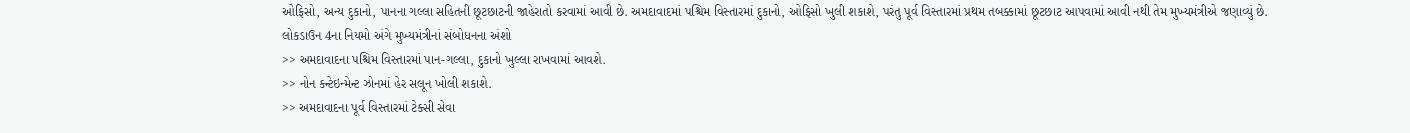ઓફિસો, અન્ય દુકાનો, પાનના ગલ્લા સહિતની છૂટછાટની જાહેરાતો કરવામાં આવી છે. અમદાવાદમાં પશ્ચિમ વિસ્તારમાં દુકાનો, ઓફિસો ખુલી શકાશે, પરંતુ પૂર્વ વિસ્તારમાં પ્રથમ તબક્કામાં છૂટછાટ આપવામાં આવી નથી તેમ મુખ્યમંત્રીએ જણાવ્યું છે.
લોકડાઉન 4ના નિયમો અંગે મુખ્યમંત્રીનાં સંબોધનના અંશો
>> અમદાવાદના પશ્ચિમ વિસ્તારમાં પાન-ગલ્લા, દુકાનો ખુલ્લા રાખવામાં આવશે.
>> નોન કન્ટેઇન્મેન્ટ ઝોનમાં હેર સલૂન ખોલી શકાશે.
>> અમદાવાદના પૂર્વ વિસ્તારમાં ટેક્સી સેવા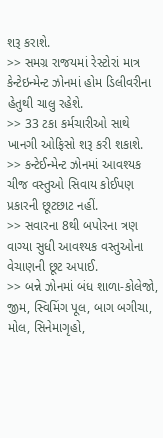શરૂ કરાશે.
>> સમગ્ર રાજયમાં રેસ્ટોરાં માત્ર કેન્ટેઇન્મેન્ટ ઝોનમાં હોમ ડિલીવરીના હેતુથી ચાલુ રહેશે.
>> 33 ટકા કર્મચારીઓ સાથે ખાનગી ઓફિસો શરૂ કરી શકાશે.
>> કન્ટેઈન્મેન્ટ ઝોનમાં આવશ્યક ચીજ વસ્તુઓ સિવાય કોઈપણ પ્રકારની છૂટછાટ નહીં.
>> સવારના 8થી બપોરના ત્રણ વાગ્યા સુધી આવશ્યક વસ્તુઓના વેચાણની છૂટ અપાઈ.
>> બન્ને ઝોનમાં બંધ શાળા-કોલેજો, જીમ, સ્વિમિંગ પૂલ, બાગ બગીચા, મોલ, સિનેમાગૃહો,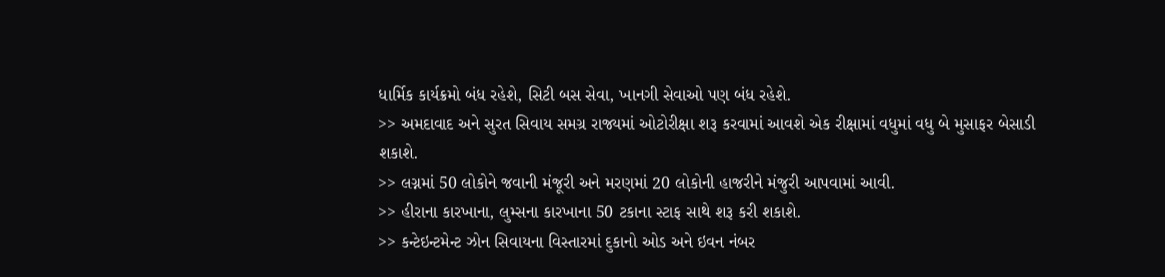ધાર્મિક કાર્યક્રમો બંધ રહેશે, સિટી બસ સેવા, ખાનગી સેવાઓ પણ બંધ રહેશે.
>> અમદાવાદ અને સુરત સિવાય સમગ્ર રાજ્યમાં ઓટોરીક્ષા શરૂ કરવામાં આવશે એક રીક્ષામાં વધુમાં વધુ બે મુસાફર બેસાડી શકાશે.
>> લગ્નમાં 50 લોકોને જવાની મંજૂરી અને મરણમાં 20 લોકોની હાજરીને મંજુરી આપવામાં આવી.
>> હીરાના કારખાના, લુમ્સના કારખાના 50 ટકાના સ્ટાફ સાથે શરૂ કરી શકાશે.
>> કન્ટેઇન્ટમેન્ટ ઝોન સિવાયના વિસ્તારમાં દુકાનો ઓડ અને ઇવન નંબર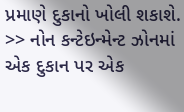પ્રમાણે દુકાનો ખોલી શકાશે.
>> નોન કન્ટેઇન્મેન્ટ ઝોનમાં એક દુકાન પર એક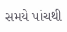સમયે પાંચથી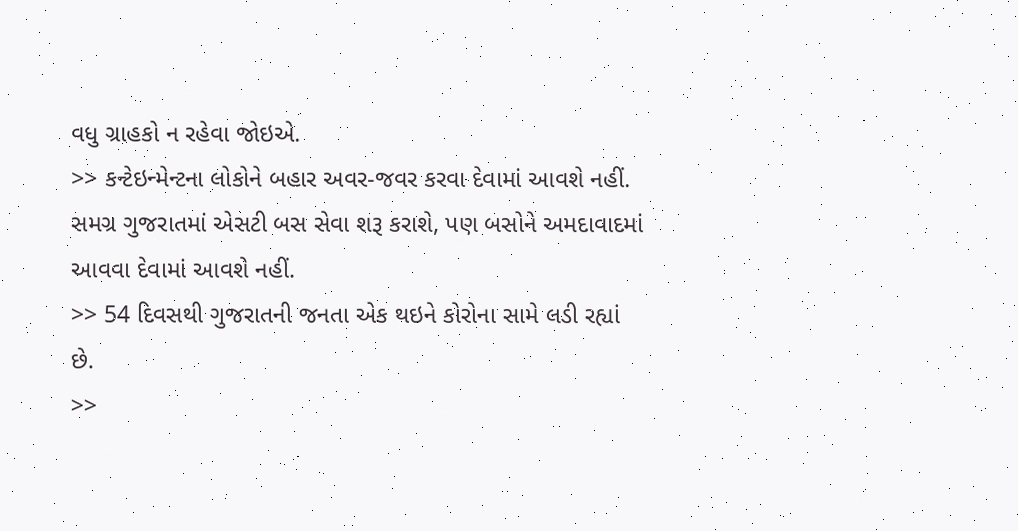વધુ ગ્રાહકો ન રહેવા જોઇએ.
>> કન્ટેઇન્મેન્ટના લોકોને બહાર અવર-જવર કરવા દેવામાં આવશે નહીં.
સમગ્ર ગુજરાતમાં એસટી બસ સેવા શરૂ કરાશે, પણ બસોને અમદાવાદમાં આવવા દેવામાં આવશે નહીં.
>> 54 દિવસથી ગુજરાતની જનતા એક થઇને કોરોના સામે લડી રહ્યાં છે.
>>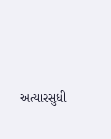અત્યારસુધી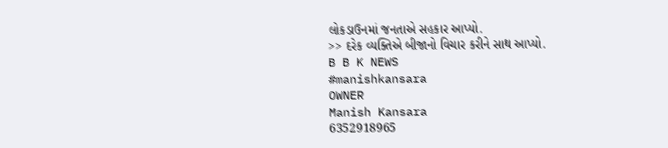લોકડાઉનમાં જનતાએ સહકાર આપ્યો.
>> દરેક વ્યક્તિએ બીજાનો વિચાર કરીને સાથ આપ્યો.
B B K NEWS
#manishkansara
OWNER
Manish Kansara
6352918965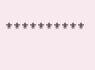⚜⚜⚜⚜⚜⚜⚜⚜⚜⚜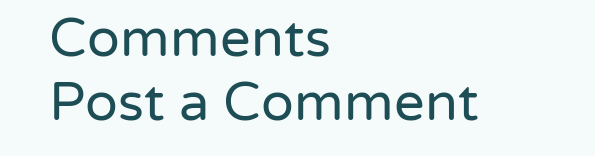Comments
Post a Comment